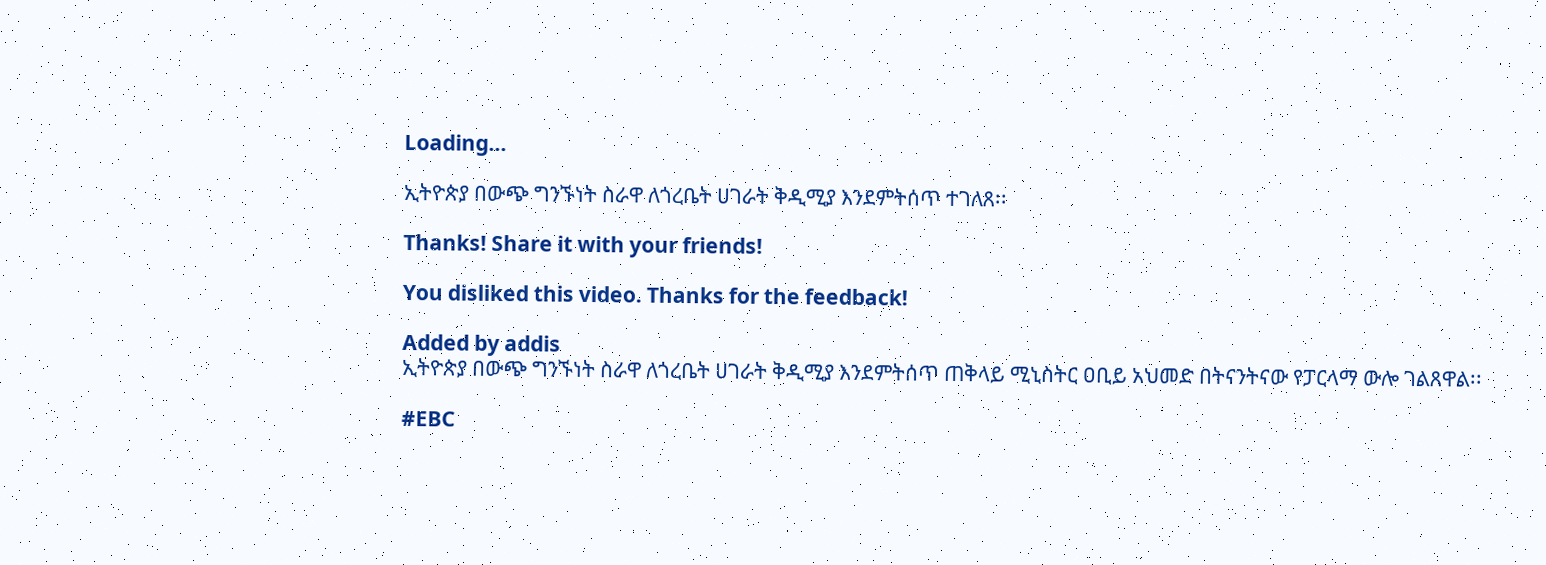Loading...

ኢትዮጵያ በውጭ ግንኙነት ስራዋ ለጎረቤት ሀገራት ቅዲሚያ እንደምትሰጥ ተገለጸ፡፡

Thanks! Share it with your friends!

You disliked this video. Thanks for the feedback!

Added by addis
ኢትዮጵያ በውጭ ግንኙነት ስራዋ ለጎረቤት ሀገራት ቅዲሚያ እንደምትሰጥ ጠቅላይ ሚኒስትር ዐቢይ አህመድ በትናንትናው የፓርላማ ውሎ ገልጸዋል፡፡

#EBC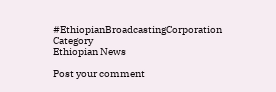#EthiopianBroadcastingCorporation
Category
Ethiopian News

Post your comment